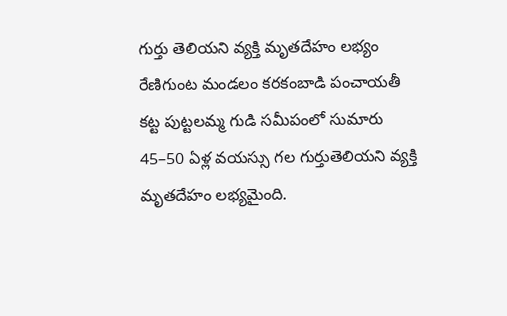గుర్తు తెలియని వ్యక్తి మృతదేహం లభ్యం
రేణిగుంట మండలం కరకంబాడి పంచాయతీ కట్ట పుట్టలమ్మ గుడి సమీపంలో సుమారు 45–50 ఏళ్ల వయస్సు గల గుర్తుతెలియని వ్యక్తి మృతదేహం లభ్యమైంది.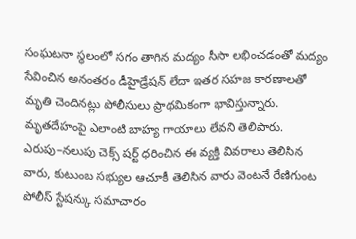సంఘటనా స్థలంలో సగం తాగిన మద్యం సీసా లభించడంతో మద్యం సేవించిన అనంతరం డీహైడ్రేషన్ లేదా ఇతర సహజ కారణాలతో మృతి చెందినట్లు పోలీసులు ప్రాథమికంగా భావిస్తున్నారు. మృతదేహంపై ఎలాంటి బాహ్య గాయాలు లేవని తెలిపారు. ఎరుపు–నలుపు చెక్స్ షర్ట్ ధరించిన ఈ వ్యక్తి వివరాలు తెలిసిన వారు, కుటుంబ సభ్యుల ఆచూకీ తెలిసిన వారు వెంటనే రేణిగుంట పోలీస్ స్టేషన్కు సమాచారం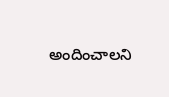అందించాలని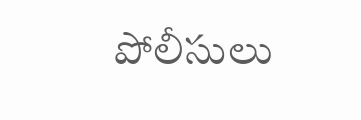పోలీసులు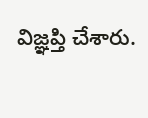విజ్ఞప్తి చేశారు.